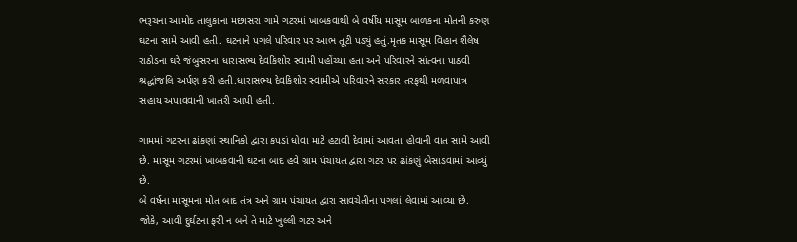ભરૂચના આમોદ તાલુકાના મછાસરા ગામે ગટરમાં ખાબકવાથી બે વર્ષીય માસૂમ બાળકના મોતની કરુણ ઘટના સામે આવી હતી. ઘટનાને પગલે પરિવાર પર આભ તૂટી પડ્યું હતું.મૃતક માસૂમ વિહાન શૈલેષ રાઠોડના ઘરે જંબુસરના ધારાસભ્ય દેવકિશોર સ્વામી પહોંચ્યા હતા અને પરિવારને સાંત્વના પાઠવી શ્રદ્ધાંજલિ અર્પણ કરી હતી.ધારાસભ્ય દેવકિશોર સ્વામીએ પરિવારને સરકાર તરફથી મળવાપાત્ર સહાય અપાવવાની ખાતરી આપી હતી.

ગામમાં ગટરના ઢાંકણાં સ્થાનિકો દ્વારા કપડાં ધોવા માટે હટાવી દેવામાં આવતા હોવાની વાત સામે આવી છે. માસૂમ ગટરમાં ખાબકવાની ઘટના બાદ હવે ગ્રામ પંચાયત દ્વારા ગટર પર ઢાંકણું બેસાડવામાં આવ્યું છે.
બે વર્ષના માસૂમના મોત બાદ તંત્ર અને ગ્રામ પંચાયત દ્વારા સાવચેતીના પગલાં લેવામાં આવ્યા છે. જોકે, આવી દુર્ઘટના ફરી ન બને તે માટે ખુલ્લી ગટર અને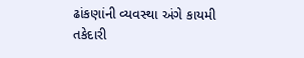ઢાંકણાંની વ્યવસ્થા અંગે કાયમી તકેદારી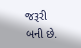જરૂરી બની છે.